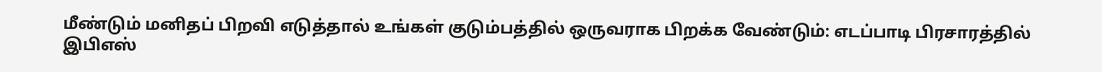மீண்டும் மனிதப் பிறவி எடுத்தால் உங்கள் குடும்பத்தில் ஒருவராக பிறக்க வேண்டும்: எடப்பாடி பிரசாரத்தில் இபிஎஸ்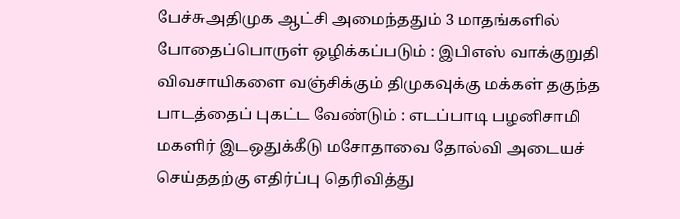பேச்சுஅதிமுக ஆட்சி அமைந்ததும் 3 மாதங்களில் போதைப்பொருள் ஒழிக்கப்படும் : இபிஎஸ் வாக்குறுதி விவசாயிகளை வஞ்சிக்கும் திமுகவுக்கு மக்கள் தகுந்த பாடத்தைப் புகட்ட வேண்டும் : எடப்பாடி பழனிசாமி மகளிர் இடஒதுக்கீடு மசோதாவை தோல்வி அடையச் செய்ததற்கு எதிர்ப்பு தெரிவித்து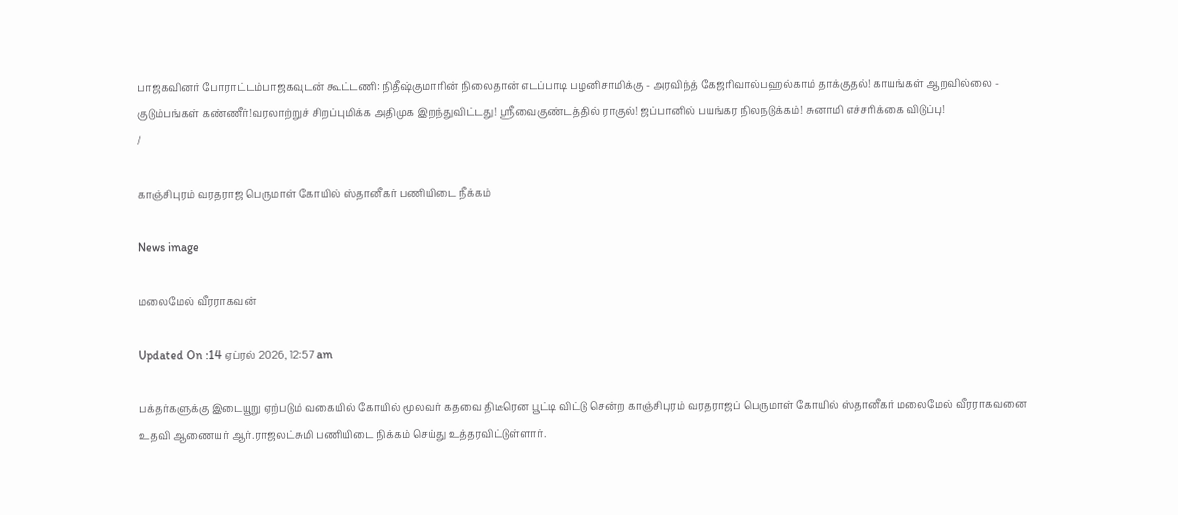பாஜகவினர் போராட்டம்பாஜகவுடன் கூட்டணி: நிதீஷ்குமாரின் நிலைதான் எடப்பாடி பழனிசாமிக்கு - அரவிந்த் கேஜரிவால்பஹல்காம் தாக்குதல்! காயங்கள் ஆறவில்லை - குடும்பங்கள் கண்ணீர்!வரலாற்றுச் சிறப்புமிக்க அதிமுக இறந்துவிட்டது! ஸ்ரீவைகுண்டத்தில் ராகுல்! ஜப்பானில் பயங்கர நிலநடுக்கம்! சுனாமி எச்சரிக்கை விடுப்பு!
/

காஞ்சிபுரம் வரதராஜ பெருமாள் கோயில் ஸ்தானீகர் பணியிடை நீக்கம்

News image

மலைமேல் வீரராகவன்

Updated On :14 ஏப்ரல் 2026, 12:57 am

பக்தர்களுக்கு இடையூறு ஏற்படும் வகையில் கோயில் மூலவர் கதவை திடீரென பூட்டி விட்டு சென்ற காஞ்சிபுரம் வரதராஜப் பெருமாள் கோயில் ஸ்தானீகர் மலைமேல் வீரராகவனை உதவி ஆணையர் ஆர்.ராஜலட்சுமி பணியிடை நிக்கம் செய்து உத்தரவிட்டுள்ளார்.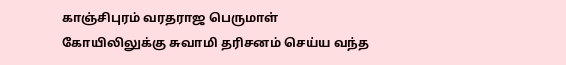காஞ்சிபுரம் வரதராஜ பெருமாள் கோயிலிலுக்கு சுவாமி தரிசனம் செய்ய வந்த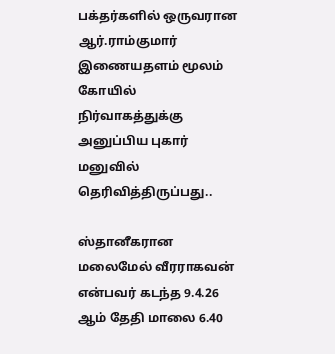பக்தர்களில் ஒருவரான ஆர்.ராம்குமார் இணையதளம் மூலம் கோயில் நிர்வாகத்துக்கு அனுப்பிய புகார் மனுவில் தெரிவித்திருப்பது..

ஸ்தானீகரான மலைமேல் வீரராகவன் என்பவர் கடந்த 9.4.26 ஆம் தேதி மாலை 6.40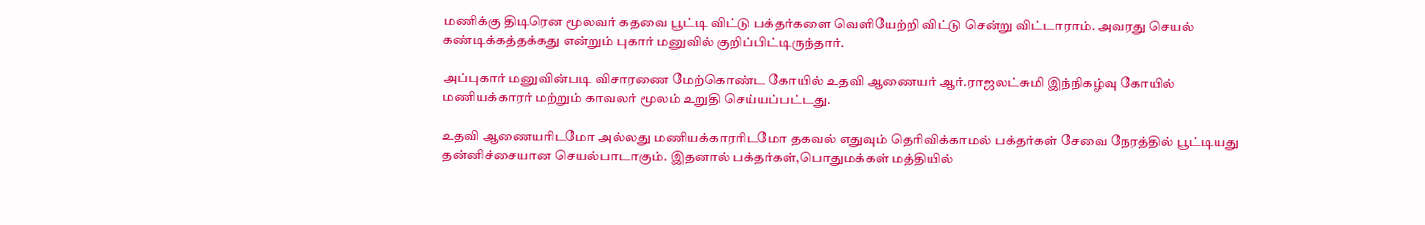மணிக்கு திடிரென மூலவர் கதவை பூட்டி விட்டு பக்தர்களை வெளியேற்றி விட்டு சென்று விட்டாராம். அவரது செயல் கண்டிக்கத்தக்கது என்றும் புகார் மனுவில் குறிப்பிட்டிருந்தார்.

அப்புகார் மனுவின்படி விசாரணை மேற்கொண்ட கோயில் உதவி ஆணையர் ஆர்.ராஜலட்சுமி இந்நிகழ்வு கோயில் மணியக்காரர் மற்றும் காவலர் மூலம் உறுதி செய்யப்பட்டது.

உதவி ஆணையரிடமோ அல்லது மணியக்காரரிடமோ தகவல் எதுவும் தெரிவிக்காமல் பக்தர்கள் சேவை நேரத்தில் பூட்டியது தன்னிச்சையான செயல்பாடாகும். இதனால் பக்தர்கள்,பொதுமக்கள் மத்தியில்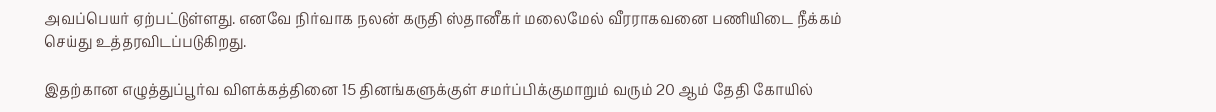அவப்பெயர் ஏற்பட்டுள்ளது. எனவே நிர்வாக நலன் கருதி ஸ்தானீகர் மலைமேல் வீரராகவனை பணியிடை நீக்கம் செய்து உத்தரவிடப்படுகிறது.

இதற்கான எழுத்துப்பூர்வ விளக்கத்தினை 15 தினங்களுக்குள் சமர்ப்பிக்குமாறும் வரும் 20 ஆம் தேதி கோயில்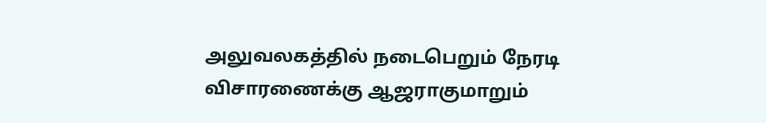அலுவலகத்தில் நடைபெறும் நேரடி விசாரணைக்கு ஆஜராகுமாறும்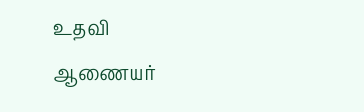உதவி ஆணையர்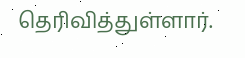தெரிவித்துள்ளார்.